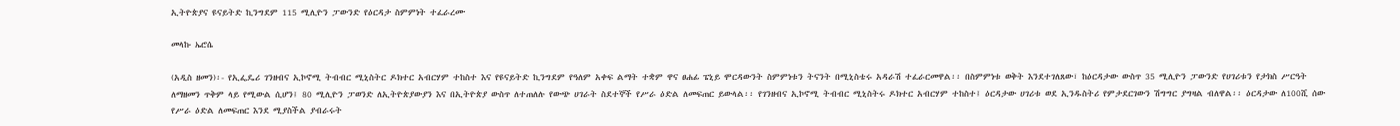ኢትዮጵያና ዩናይትድ ኪንግደም 115 ሚሊዮን ፓውንድ የዕርዳታ ስምምነት ተፈራረሙ

መላኩ ኤሮሴ

(አዲስ ዘመን)፡- የኢፌዴሪ ገንዘብና ኢኮኖሚ ትብብር ሚኒስትር ዶክተር አብርሃም ተከስተ እና የዩናይትድ ኪንግደም የዓለም አቀፍ ልማት ተቋም ዋና ፀሐፊ ፔኒይ ሞርዳውንት ስምምነቱን ትናንት በሚኒስቴሩ አዳራሽ ተፈራርመዋል፡፡ በስምምነቱ ወቅት እንደተገለጸው፣ ከዕርዳታው ውስጥ 35 ሚሊዮን ፓውንድ የሀገሪቱን የታክስ ሥርዓት ለማዘመን ጥቅም ላይ የሚውል ሲሆን፤ 80 ሚሊዮን ፓወንድ ለኢትዮጵያውያን እና በኢትዮጵያ ውስጥ ለተጠለሉ የውጭ ሀገራት ስደተኞች የሥራ ዕድል ለመፍጠር ይውላል፡፡ የገንዘብና ኢኮኖሚ ትብብር ሚኒስትሩ ዶክተር አብርሃም ተከስተ፤ ዕርዳታው ሀገሪቱ ወደ ኢንዱስትሪ የምታደርገውን ሽግግር ያግዛል ብለዋል፡፡ ዕርዳታው ለ100ሺ ሰው የሥራ ዕድል ለመፍጠር እንደ ሚያስችል ያብራሩት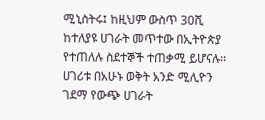ሚኒስትሩ፤ ከዚህም ውስጥ 30ሺ ከተለያዩ ሀገራት መጥተው በኢትዮጵያ የተጠለሉ ስደተኞች ተጠቃሚ ይሆናሉ፡፡ ሀገሪቱ በአሁኑ ወቅት አንድ ሚሊዮን ገደማ የውጭ ሀገራት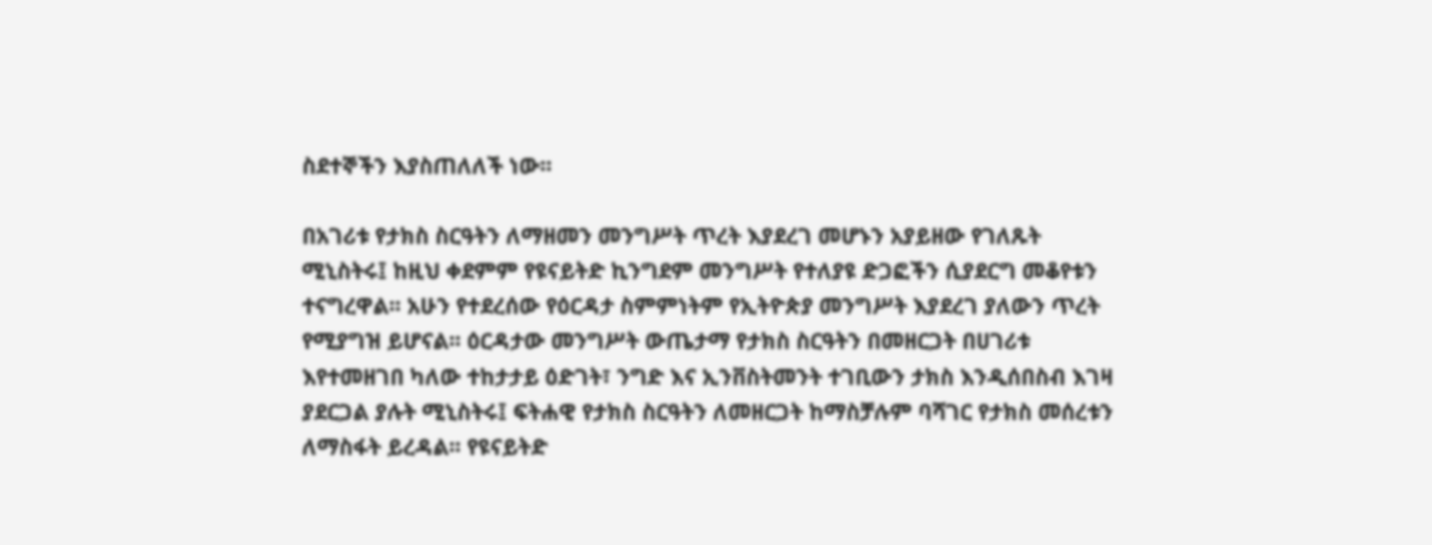ስደተኞችን እያስጠለለች ነው፡፡

በአገሪቱ የታክስ ስርዓትን ለማዘመን መንግሥት ጥረት እያደረገ መሆኑን አያይዘው የገለጹት ሚኒስትሩ፤ ከዚህ ቀደምም የዩናይትድ ኪንግደም መንግሥት የተለያዩ ድጋፎችን ሲያደርግ መቆየቱን ተናግረዋል፡፡ አሁን የተደረሰው የዕርዳታ ስምምነትም የኢትዮጵያ መንግሥት እያደረገ ያለውን ጥረት የሚያግዝ ይሆናል፡፡ ዕርዳታው መንግሥት ውጤታማ የታክስ ስርዓትን በመዘርጋት በሀገሪቱ እየተመዘገበ ካለው ተከታታይ ዕድገት፣ ንግድ እና ኢንቨስትመንት ተገቢውን ታክስ እንዲሰበስብ እገዛ ያደርጋል ያሉት ሚኒስትሩ፤ ፍትሐዊ የታክስ ስርዓትን ለመዘርጋት ከማስቻሉም ባሻገር የታክስ መሰረቱን ለማስፋት ይረዳል፡፡ የዩናይትድ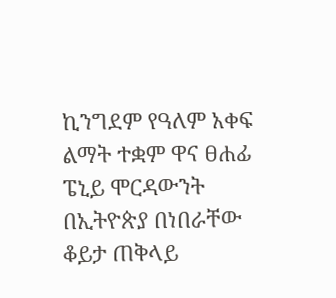ኪንግደም የዓለም አቀፍ ልማት ተቋም ዋና ፀሐፊ ፔኒይ ሞርዳውንት በኢትዮጵያ በነበራቸው ቆይታ ጠቅላይ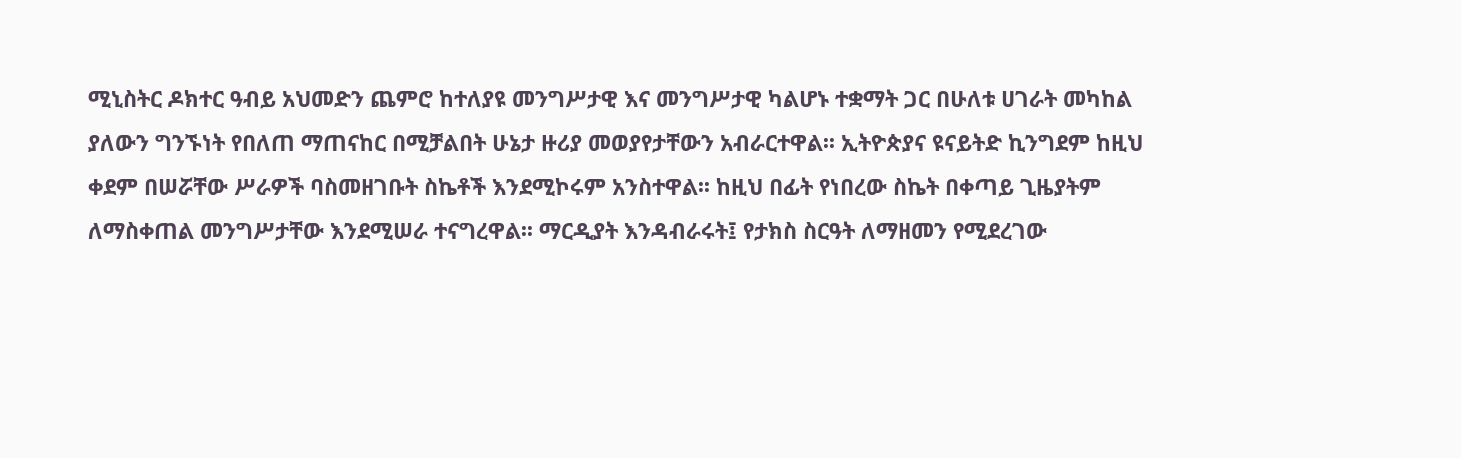ሚኒስትር ዶክተር ዓብይ አህመድን ጨምሮ ከተለያዩ መንግሥታዊ እና መንግሥታዊ ካልሆኑ ተቋማት ጋር በሁለቱ ሀገራት መካከል ያለውን ግንኙነት የበለጠ ማጠናከር በሚቻልበት ሁኔታ ዙሪያ መወያየታቸውን አብራርተዋል፡፡ ኢትዮጵያና ዩናይትድ ኪንግደም ከዚህ ቀደም በሠሯቸው ሥራዎች ባስመዘገቡት ስኬቶች እንደሚኮሩም አንስተዋል፡፡ ከዚህ በፊት የነበረው ስኬት በቀጣይ ጊዜያትም ለማስቀጠል መንግሥታቸው እንደሚሠራ ተናግረዋል፡፡ ማርዲያት እንዳብራሩት፤ የታክስ ስርዓት ለማዘመን የሚደረገው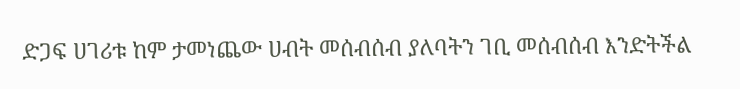ድጋፍ ሀገሪቱ ከም ታመነጨው ሀብት መሰብሰብ ያለባትን ገቢ መሰብሰብ እንድትችል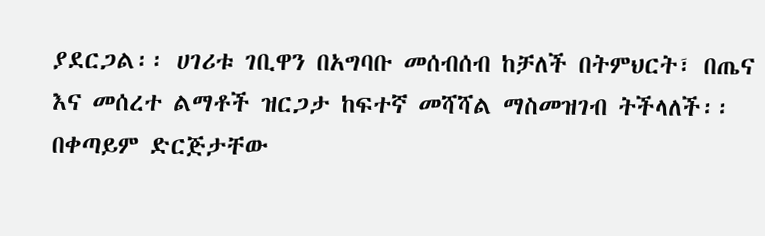ያደርጋል፡፡ ሀገሪቱ ገቢዋን በአግባቡ መሰብሰብ ከቻለች በትምህርት፣ በጤና እና መሰረተ ልማቶች ዝርጋታ ከፍተኛ መሻሻል ማስመዝገብ ትችላለች፡፡ በቀጣይም ድርጅታቸው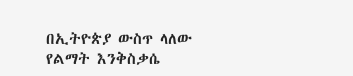በኢትዮጵያ ውስጥ ላለው የልማት እንቅስቃሴ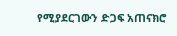የሚያደርገውን ድጋፍ አጠናክሮ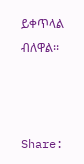ይቀጥላል ብለዋል፡፡



Share: